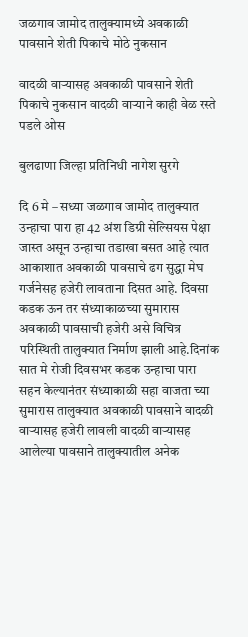जळगाव जामोद तालुक्यामध्ये अवकाळी पावसाने शेती पिकाचे मोठे नुकसान

वादळी वाऱ्यासह अवकाळी पावसाने शेती पिकाचे नुकसान वादळी वाऱ्याने काही वेळ रस्ते पडले ओस

बुलढाणा जिल्हा प्रतिनिधी नागेश सुरगे

दि 6 मे – सध्या जळगाव जामोद तालुक्यात उन्हाचा पारा हा 42 अंश डिग्री सेल्सियस पेक्षा जास्त असून उन्हाचा तडाखा बसत आहे त्यात आकाशात अवकाळी पावसाचे ढग सुद्धा मेघ गर्जनेसह हजेरी लावताना दिसत आहे. दिवसा कडक ऊन तर संध्याकाळच्या सुमारास अवकाळी पावसाची हजेरी असे विचित्र परिस्थिती तालुक्यात निर्माण झाली आहे.दिनांक सात मे रोजी दिवसभर कडक उन्हाचा पारा सहन केल्यानंतर संध्याकाळी सहा वाजता च्या सुमारास तालुक्यात अवकाळी पावसाने वादळी वाऱ्यासह हजेरी लावली वादळी वाऱ्यासह आलेल्या पावसाने तालुक्यातील अनेक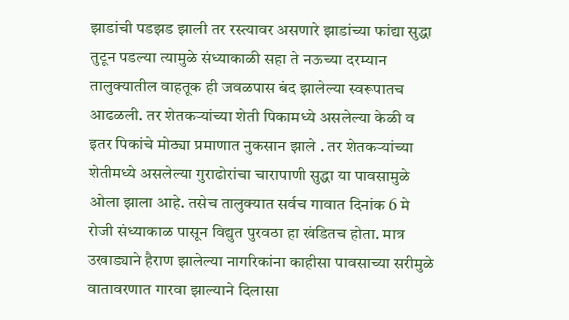झाडांची पडझड झाली तर रस्त्यावर असणारे झाडांच्या फांद्या सुद्धा तुटून पडल्या त्यामुळे संध्याकाळी सहा ते नऊच्या दरम्यान तालुक्यातील वाहतूक ही जवळपास बंद झालेल्या स्वरूपातच आढळली. तर शेतकऱ्यांच्या शेती पिकामध्ये असलेल्या केळी व इतर पिकांचे मोठ्या प्रमाणात नुकसान झाले . तर शेतकऱ्यांच्या शेतीमध्ये असलेल्या गुराढोरांचा चारापाणी सुद्धा या पावसामुळे ओला झाला आहे. तसेच तालुक्यात सर्वच गावात दिनांक 6 मे रोजी संध्याकाळ पासून विद्युत पुरवठा हा खंडितच होता. मात्र उखाड्याने हैराण झालेल्या नागरिकांना काहीसा पावसाच्या सरीमुळे वातावरणात गारवा झाल्याने दिलासा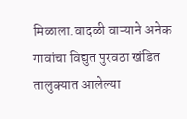मिळाला.वादळी वाऱ्याने अनेक गावांचा विद्युत पुरवठा खंडित तालुक्यात आलेल्या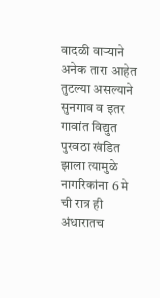वादळी वाऱ्याने अनेक तारा आहेत तुटल्या असल्याने सुनगाव व इतर गावांत विद्युत पुरवठा खंडित झाला त्यामुळे नागरिकांना 6 मे ची रात्र ही अंधारातच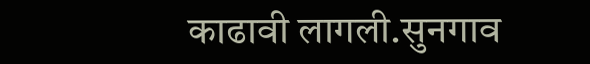काढावी लागली.सुनगाव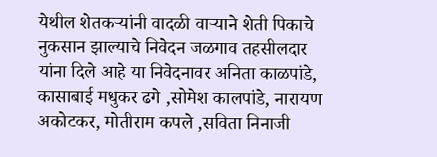येथील शेतकऱ्यांनी वादळी वाऱ्याने शेती पिकाचे नुकसान झाल्याचे निवेदन जळगाव तहसीलदार यांना दिले आहे या निवेदनावर अनिता काळपांडे, कासाबाई मधुकर ढगे ,सोमेश कालपांडे, नारायण अकोटकर, मोतीराम कपले ,सविता निनाजी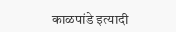काळपांडे इत्यादी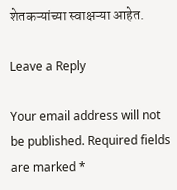शेतकऱ्यांच्या स्वाक्षऱ्या आहेत.

Leave a Reply

Your email address will not be published. Required fields are marked *